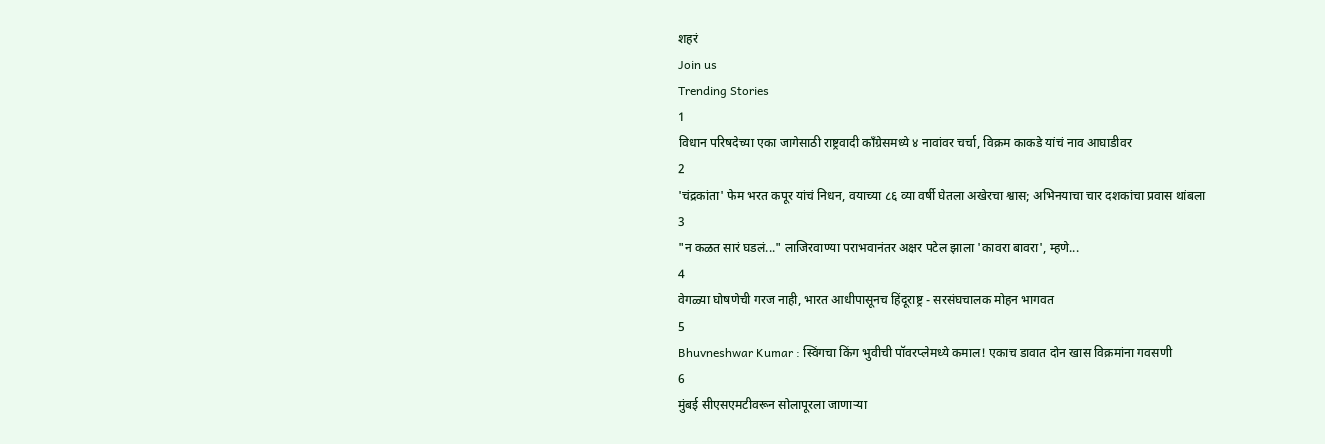शहरं
Join us
Trending Stories
1
विधान परिषदेच्या एका जागेसाठी राष्ट्रवादी काँग्रेसमध्ये ४ नावांवर चर्चा, विक्रम काकडे यांचं नाव आघाडीवर
2
'चंद्रकांता' फेम भरत कपूर यांचं निधन, वयाच्या ८६ व्या वर्षी घेतला अखेरचा श्वास; अभिनयाचा चार दशकांचा प्रवास थांबला
3
"न कळत सारं घडलं..." लाजिरवाण्या पराभवानंतर अक्षर पटेल झाला 'कावरा बावरा', म्हणे...
4
वेगळ्या घोषणेची गरज नाही, भारत आधीपासूनच हिंदूराष्ट्र - सरसंघचालक मोहन भागवत
5
Bhuvneshwar Kumar : स्विंगचा किंग भुवीची पॉवरप्लेमध्ये कमाल! एकाच डावात दोन खास विक्रमांना गवसणी
6
मुंबई सीएसएमटीवरून सोलापूरला जाणाऱ्या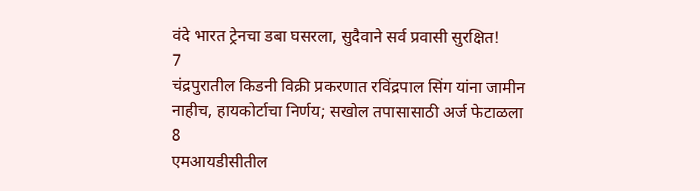वंदे भारत ट्रेनचा डबा घसरला, सुदैवाने सर्व प्रवासी सुरक्षित!
7
चंद्रपुरातील किडनी विक्री प्रकरणात रविंद्रपाल सिंग यांना जामीन नाहीच, हायकोर्टाचा निर्णय; सखोल तपासासाठी अर्ज फेटाळला
8
एमआयडीसीतील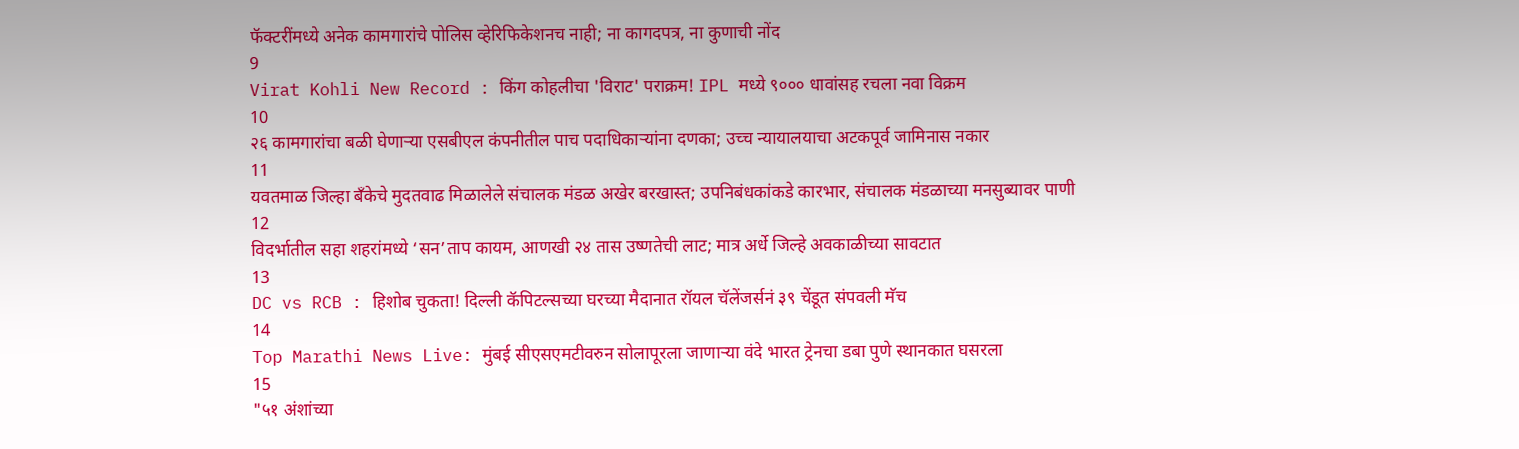फॅक्टरींमध्ये अनेक कामगारांचे पोलिस व्हेरिफिकेशनच नाही; ना कागदपत्र, ना कुणाची नोंद
9
Virat Kohli New Record : किंग कोहलीचा 'विराट' पराक्रम! IPL मध्ये ९००० धावांसह रचला नवा विक्रम
10
२६ कामगारांचा बळी घेणाऱ्या एसबीएल कंपनीतील पाच पदाधिकाऱ्यांना दणका; उच्च न्यायालयाचा अटकपूर्व जामिनास नकार
11
यवतमाळ जिल्हा बँकेचे मुदतवाढ मिळालेले संचालक मंडळ अखेर बरखास्त; उपनिबंधकांकडे कारभार, संचालक मंडळाच्या मनसुब्यावर पाणी
12
विदर्भातील सहा शहरांमध्ये ‘सन’ताप कायम, आणखी २४ तास उष्णतेची लाट; मात्र अर्धे जिल्हे अवकाळीच्या सावटात
13
DC vs RCB : हिशोब चुकता! दिल्ली कॅपिटल्सच्या घरच्या मैदानात रॉयल चॅलेंजर्सनं ३९ चेंडूत संपवली मॅच
14
Top Marathi News Live: मुंबई सीएसएमटीवरुन सोलापूरला जाणाऱ्या वंदे भारत ट्रेनचा डबा पुणे स्थानकात घसरला
15
"५१ अंशांच्या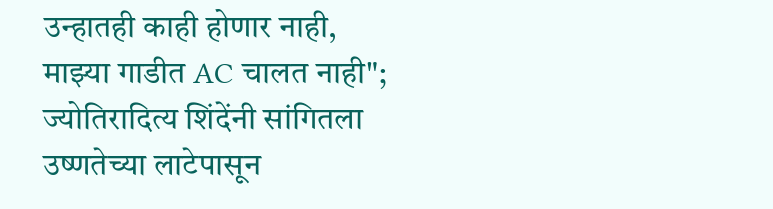उन्हातही काही होणार नाही, माझ्या गाडीत AC चालत नाही"; ज्योतिरादित्य शिंदेंनी सांगितला उष्णतेच्या लाटेपासून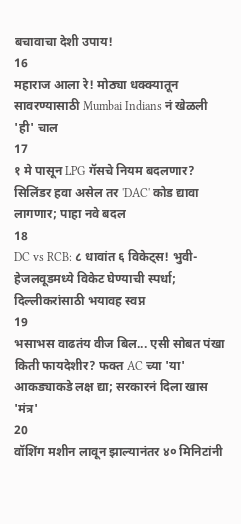बचावाचा देशी उपाय!
16
महाराज आला रे! मोठ्या धक्क्यातून सावरण्यासाठी Mumbai Indians नं खेळली 'ही' चाल
17
१ मे पासून LPG गॅसचे नियम बदलणार? सिलिंडर हवा असेल तर 'DAC' कोड द्यावा लागणार; पाहा नवे बदल
18
DC vs RCB: ८ धावांत ६ विकेट्स! भुवी-हेजलवूडमध्ये विकेट घेण्याची स्पर्धा; दिल्लीकरांसाठी भयावह स्वप्न
19
भसाभस वाढतंय वीज बिल... एसी सोबत पंखा किती फायदेशीर? फक्त AC च्या 'या' आकड्याकडे लक्ष द्या; सरकारनं दिला खास 'मंत्र'
20
वॉशिंग मशीन लावून झाल्यानंतर ४० मिनिटांनी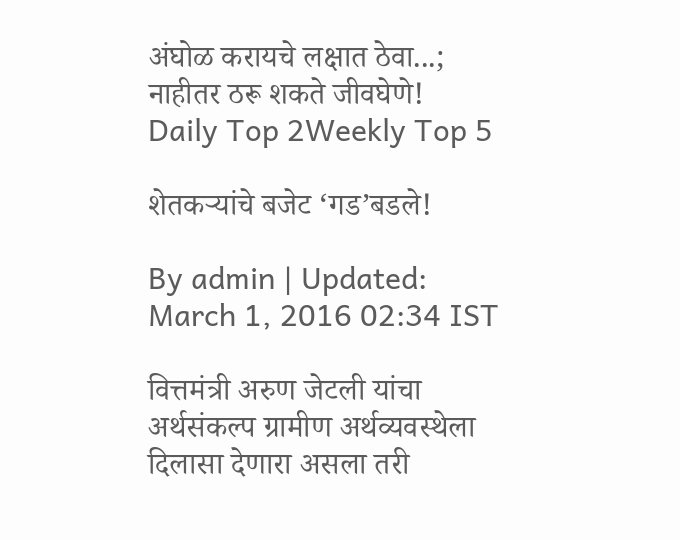अंघोळ करायचे लक्षात ठेवा...; नाहीतर ठरू शकते जीवघेणे!
Daily Top 2Weekly Top 5

शेतकऱ्यांचे बजेट ‘गड’बडले!

By admin | Updated: March 1, 2016 02:34 IST

वित्तमंत्री अरुण जेटली यांचा अर्थसंकल्प ग्रामीण अर्थव्यवस्थेला दिलासा देणारा असला तरी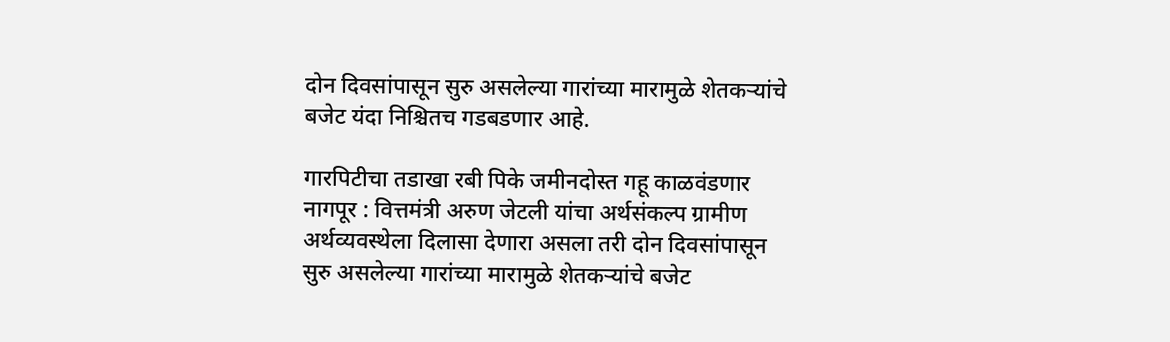दोन दिवसांपासून सुरु असलेल्या गारांच्या मारामुळे शेतकऱ्यांचे बजेट यंदा निश्चितच गडबडणार आहे.

गारपिटीचा तडाखा रबी पिके जमीनदोस्त गहू काळवंडणार नागपूर : वित्तमंत्री अरुण जेटली यांचा अर्थसंकल्प ग्रामीण अर्थव्यवस्थेला दिलासा देणारा असला तरी दोन दिवसांपासून सुरु असलेल्या गारांच्या मारामुळे शेतकऱ्यांचे बजेट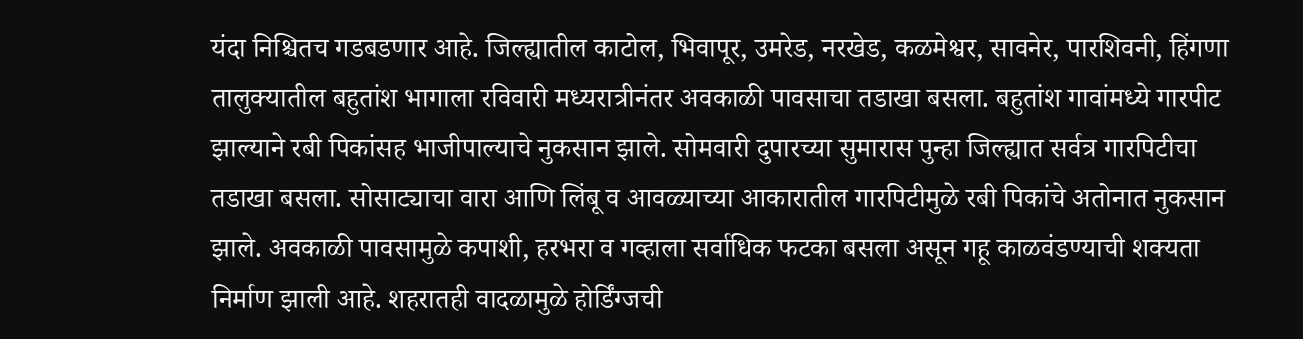यंदा निश्चितच गडबडणार आहे. जिल्ह्यातील काटोल, भिवापूर, उमरेड, नरखेड, कळमेश्वर, सावनेर, पारशिवनी, हिंगणा तालुक्यातील बहुतांश भागाला रविवारी मध्यरात्रीनंतर अवकाळी पावसाचा तडाखा बसला. बहुतांश गावांमध्ये गारपीट झाल्याने रबी पिकांसह भाजीपाल्याचे नुकसान झाले. सोमवारी दुपारच्या सुमारास पुन्हा जिल्ह्यात सर्वत्र गारपिटीचा तडाखा बसला. सोसाट्याचा वारा आणि लिंबू व आवळ्याच्या आकारातील गारपिटीमुळे रबी पिकांचे अतोनात नुकसान झाले. अवकाळी पावसामुळे कपाशी, हरभरा व गव्हाला सर्वाधिक फटका बसला असून गहू काळवंडण्याची शक्यता निर्माण झाली आहे. शहरातही वादळामुळे होर्डिंग्जची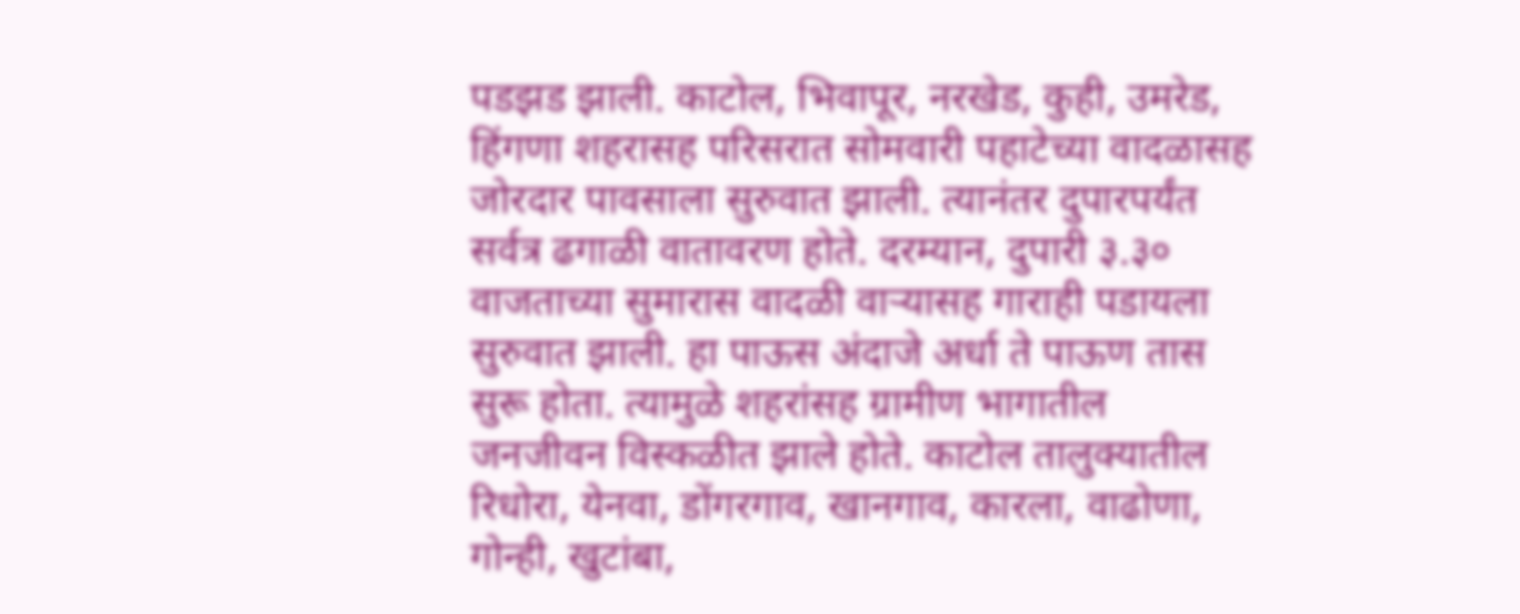पडझड झाली. काटोल, भिवापूर, नरखेड, कुही, उमरेड, हिंगणा शहरासह परिसरात सोमवारी पहाटेच्या वादळासह जोरदार पावसाला सुरुवात झाली. त्यानंतर दुपारपर्यंत सर्वत्र ढगाळी वातावरण होते. दरम्यान, दुपारी ३.३० वाजताच्या सुमारास वादळी वाऱ्यासह गाराही पडायला सुरुवात झाली. हा पाऊस अंदाजे अर्धा ते पाऊण तास सुरू होता. त्यामुळे शहरांसह ग्रामीण भागातील जनजीवन विस्कळीत झाले होते. काटोल तालुक्यातील रिधोरा, येनवा, डोंगरगाव, खानगाव, कारला, वाढोणा, गोन्ही, खुटांबा,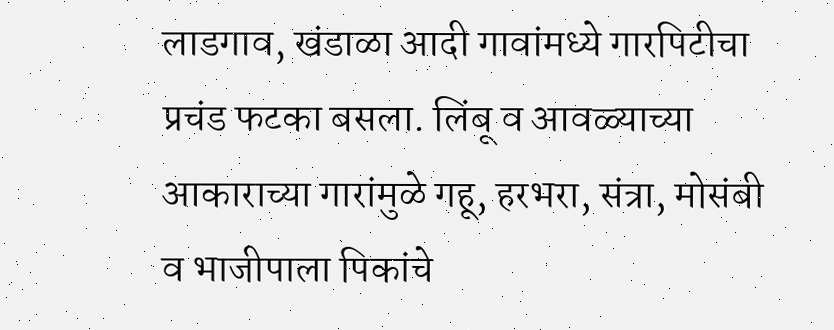लाडगाव, खंडाळा आदी गावांमध्ये गारपिटीचा प्रचंड फटका बसला. लिंबू व आवळ्याच्या आकाराच्या गारांमुळे गहू, हरभरा, संत्रा, मोसंबी व भाजीपाला पिकांचे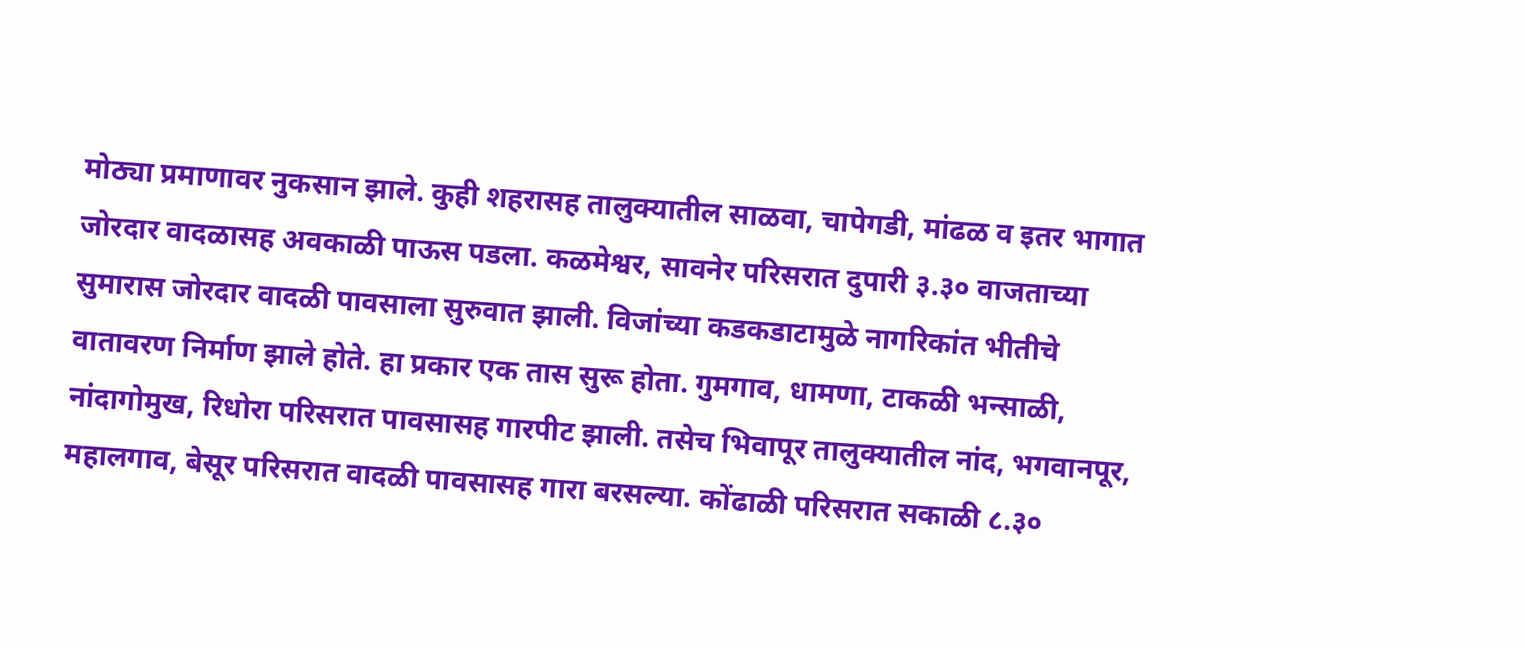मोठ्या प्रमाणावर नुकसान झाले. कुही शहरासह तालुक्यातील साळवा, चापेगडी, मांढळ व इतर भागात जोरदार वादळासह अवकाळी पाऊस पडला. कळमेश्वर, सावनेर परिसरात दुपारी ३.३० वाजताच्या सुमारास जोरदार वादळी पावसाला सुरुवात झाली. विजांच्या कडकडाटामुळे नागरिकांत भीतीचे वातावरण निर्माण झाले होते. हा प्रकार एक तास सुरू होता. गुमगाव, धामणा, टाकळी भन्साळी, नांदागोमुख, रिधोरा परिसरात पावसासह गारपीट झाली. तसेच भिवापूर तालुक्यातील नांद, भगवानपूर, महालगाव, बेसूर परिसरात वादळी पावसासह गारा बरसल्या. कोंढाळी परिसरात सकाळी ८.३०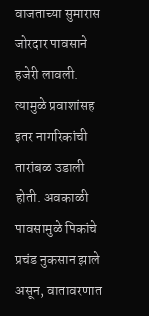वाजताच्या सुमारास जोरदार पावसाने हजेरी लावली. त्यामुळे प्रवाशांसह इतर नागरिकांची तारांबळ उडाली होती. अवकाळी पावसामुळे पिकांचे प्रचंड नुकसान झाले असून, वातावरणात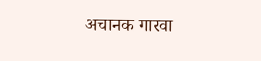अचानक गारवा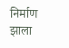निर्माण झाला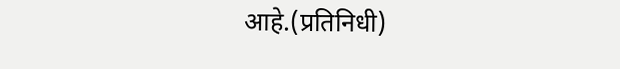आहे.(प्रतिनिधी)